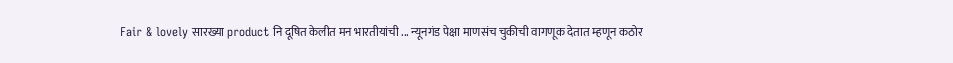Fair & lovely सारख्या product नि दूषित केलीत मन भारतीयांची ... न्यूनगंड पेक्षा माणसंच चुकीची वागणूक देतात म्हणून कठोर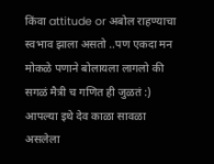किंवा attitude or अबोल राहण्याचा स्वभाव झाला असतो ..पण एकदा मन मोकळे पणाने बोलायला लागलो की सगळं मैत्री च गणित ही जुळतं :) आपल्या इथे देव काळा सावळा असलेला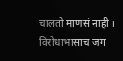चालतो माणसं नाही । विरोधाभासाच जग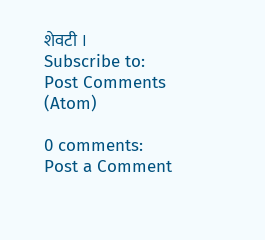शेवटी ।
Subscribe to:
Post Comments (Atom)

0 comments:
Post a Comment